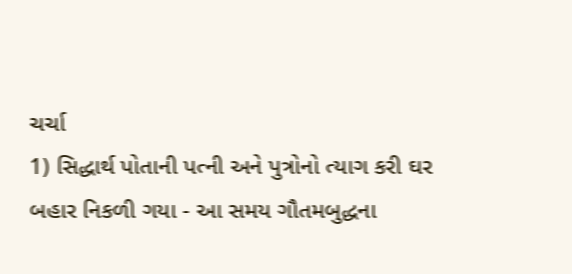ચર્ચા
1) સિદ્ધાર્થ પોતાની પત્ની અને પુત્રોનો ત્યાગ કરી ઘર બહાર નિકળી ગયા - આ સમય ગૌતમબુદ્ધના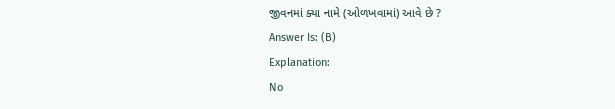જીવનમાં ક્યા નામે (ઓળખવામાં) આવે છે ?
Answer Is: (B)
Explanation:
No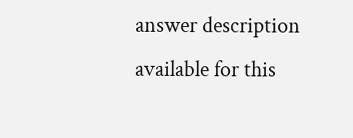answer description available for this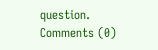question.
Comments (0)